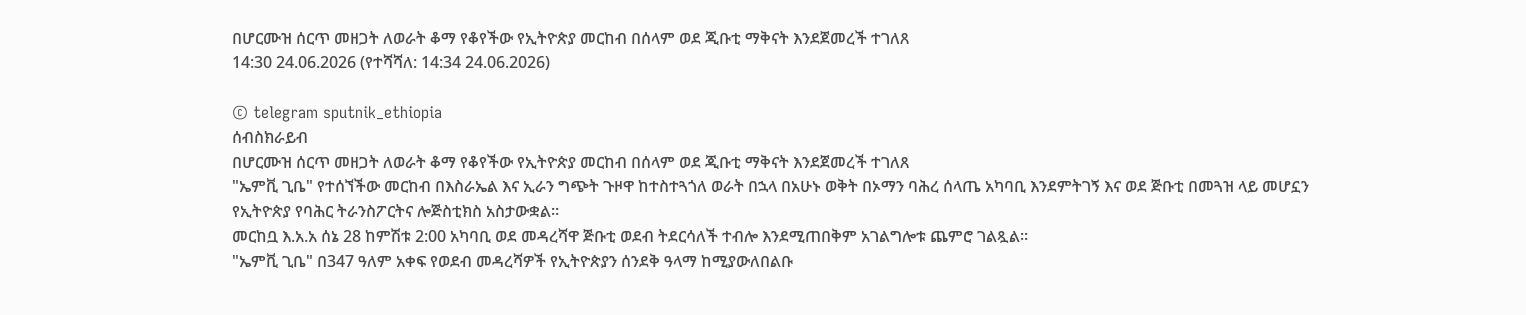በሆርሙዝ ሰርጥ መዘጋት ለወራት ቆማ የቆየችው የኢትዮጵያ መርከብ በሰላም ወደ ጂቡቲ ማቅናት እንደጀመረች ተገለጸ
14:30 24.06.2026 (የተሻሻለ: 14:34 24.06.2026)

© telegram sputnik_ethiopia
ሰብስክራይብ
በሆርሙዝ ሰርጥ መዘጋት ለወራት ቆማ የቆየችው የኢትዮጵያ መርከብ በሰላም ወደ ጂቡቲ ማቅናት እንደጀመረች ተገለጸ
"ኤምቪ ጊቤ" የተሰኘችው መርከብ በእስራኤል እና ኢራን ግጭት ጉዞዋ ከተስተጓጎለ ወራት በኋላ በአሁኑ ወቅት በኦማን ባሕረ ሰላጤ አካባቢ እንደምትገኝ እና ወደ ጅቡቲ በመጓዝ ላይ መሆኗን የኢትዮጵያ የባሕር ትራንስፖርትና ሎጅስቲክስ አስታውቋል።
መርከቧ እ.አ.አ ሰኔ 28 ከምሽቱ 2:00 አካባቢ ወደ መዳረሻዋ ጅቡቲ ወደብ ትደርሳለች ተብሎ እንደሚጠበቅም አገልግሎቱ ጨምሮ ገልጿል።
"ኤምቪ ጊቤ" በ347 ዓለም አቀፍ የወደብ መዳረሻዎች የኢትዮጵያን ሰንደቅ ዓላማ ከሚያውለበልቡ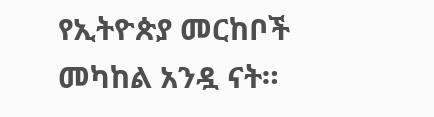የኢትዮጵያ መርከቦች መካከል አንዷ ናት።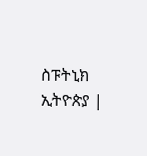ስፑትኒክ ኢትዮጵያ |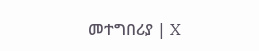መተግበሪያ | X